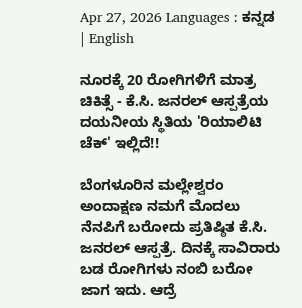Apr 27, 2026 Languages : ಕನ್ನಡ | English

ನೂರಕ್ಕೆ 20 ರೋಗಿಗಳಿಗೆ ಮಾತ್ರ ಚಿಕಿತ್ಸೆ - ಕೆ.ಸಿ. ಜನರಲ್ ಆಸ್ಪತ್ರೆಯ ದಯನೀಯ ಸ್ಥಿತಿಯ 'ರಿಯಾಲಿಟಿ ಚೆಕ್' ಇಲ್ಲಿದೆ!!

ಬೆಂಗಳೂರಿನ ಮಲ್ಲೇಶ್ವರಂ ಅಂದಾಕ್ಷಣ ನಮಗೆ ಮೊದಲು ನೆನಪಿಗೆ ಬರೋದು ಪ್ರತಿಷ್ಠಿತ ಕೆ.ಸಿ. ಜನರಲ್ ಆಸ್ಪತ್ರೆ. ದಿನಕ್ಕೆ ಸಾವಿರಾರು ಬಡ ರೋಗಿಗಳು ನಂಬಿ ಬರೋ ಜಾಗ ಇದು. ಆದ್ರೆ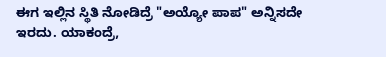ಈಗ ಇಲ್ಲಿನ ಸ್ಥಿತಿ ನೋಡಿದ್ರೆ "ಅಯ್ಯೋ ಪಾಪ" ಅನ್ನಿಸದೇ ಇರದು. ಯಾಕಂದ್ರೆ,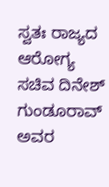ಸ್ವತಃ ರಾಜ್ಯದ ಆರೋಗ್ಯ ಸಚಿವ ದಿನೇಶ್ ಗುಂಡೂರಾವ್ ಅವರ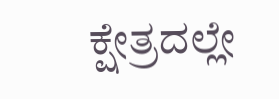ಕ್ಷೇತ್ರದಲ್ಲೇ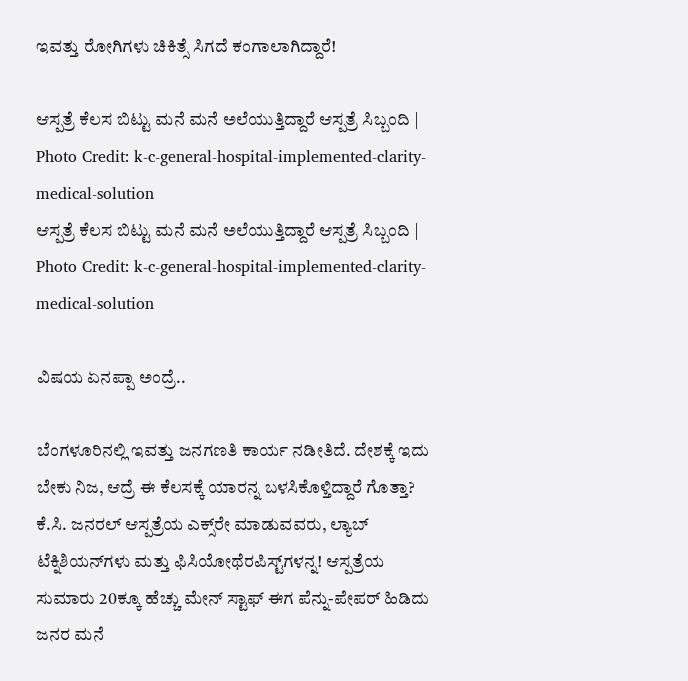ಇವತ್ತು ರೋಗಿಗಳು ಚಿಕಿತ್ಸೆ ಸಿಗದೆ ಕಂಗಾಲಾಗಿದ್ದಾರೆ!

ಆಸ್ಪತ್ರೆ ಕೆಲಸ ಬಿಟ್ಟು ಮನೆ ಮನೆ ಅಲೆಯುತ್ತಿದ್ದಾರೆ ಆಸ್ಪತ್ರೆ ಸಿಬ್ಬಂದಿ | Photo Credit: k-c-general-hospital-implemented-clarity-medical-solution
ಆಸ್ಪತ್ರೆ ಕೆಲಸ ಬಿಟ್ಟು ಮನೆ ಮನೆ ಅಲೆಯುತ್ತಿದ್ದಾರೆ ಆಸ್ಪತ್ರೆ ಸಿಬ್ಬಂದಿ | Photo Credit: k-c-general-hospital-implemented-clarity-medical-solution

ವಿಷಯ ಏನಪ್ಪಾ ಅಂದ್ರೆ..

ಬೆಂಗಳೂರಿನಲ್ಲಿ ಇವತ್ತು ಜನಗಣತಿ ಕಾರ್ಯ ನಡೀತಿದೆ. ದೇಶಕ್ಕೆ ಇದು ಬೇಕು ನಿಜ, ಆದ್ರೆ ಈ ಕೆಲಸಕ್ಕೆ ಯಾರನ್ನ ಬಳಸಿಕೊಳ್ತಿದ್ದಾರೆ ಗೊತ್ತಾ? ಕೆ.ಸಿ. ಜನರಲ್ ಆಸ್ಪತ್ರೆಯ ಎಕ್ಸ್‌ರೇ ಮಾಡುವವರು, ಲ್ಯಾಬ್ ಟೆಕ್ನಿಶಿಯನ್‌ಗಳು ಮತ್ತು ಫಿಸಿಯೋಥೆರಪಿಸ್ಟ್‌ಗಳನ್ನ! ಆಸ್ಪತ್ರೆಯ ಸುಮಾರು 20ಕ್ಕೂ ಹೆಚ್ಚು ಮೇನ್ ಸ್ಟಾಫ್ ಈಗ ಪೆನ್ನು-ಪೇಪರ್ ಹಿಡಿದು ಜನರ ಮನೆ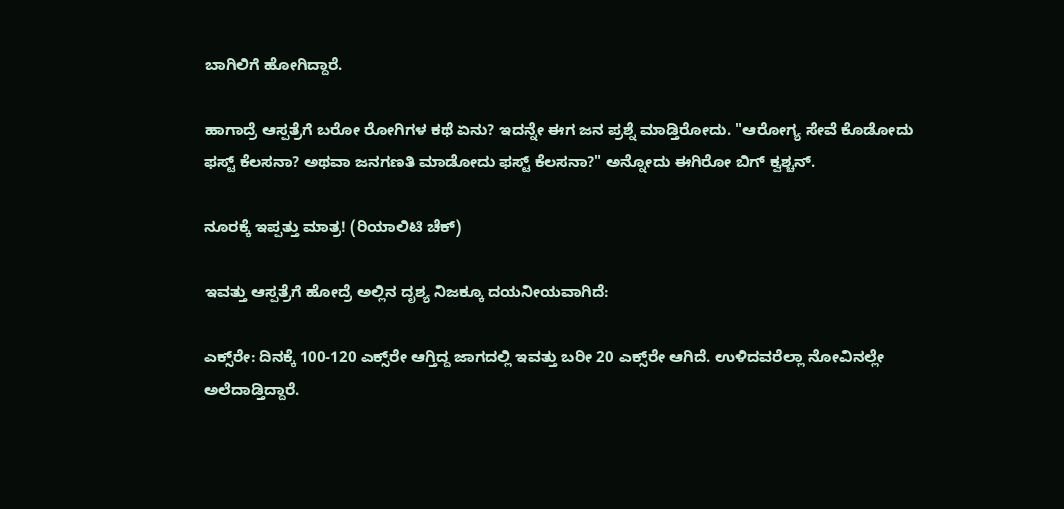ಬಾಗಿಲಿಗೆ ಹೋಗಿದ್ದಾರೆ.

ಹಾಗಾದ್ರೆ ಆಸ್ಪತ್ರೆಗೆ ಬರೋ ರೋಗಿಗಳ ಕಥೆ ಏನು? ಇದನ್ನೇ ಈಗ ಜನ ಪ್ರಶ್ನೆ ಮಾಡ್ತಿರೋದು. "ಆರೋಗ್ಯ ಸೇವೆ ಕೊಡೋದು ಫಸ್ಟ್ ಕೆಲಸನಾ? ಅಥವಾ ಜನಗಣತಿ ಮಾಡೋದು ಫಸ್ಟ್ ಕೆಲಸನಾ?" ಅನ್ನೋದು ಈಗಿರೋ ಬಿಗ್ ಕ್ವಶ್ಚನ್.

ನೂರಕ್ಕೆ ಇಪ್ಪತ್ತು ಮಾತ್ರ! (ರಿಯಾಲಿಟಿ ಚೆಕ್)

ಇವತ್ತು ಆಸ್ಪತ್ರೆಗೆ ಹೋದ್ರೆ ಅಲ್ಲಿನ ದೃಶ್ಯ ನಿಜಕ್ಕೂ ದಯನೀಯವಾಗಿದೆ:

ಎಕ್ಸ್‌ರೇ: ದಿನಕ್ಕೆ 100-120 ಎಕ್ಸ್‌ರೇ ಆಗ್ತಿದ್ದ ಜಾಗದಲ್ಲಿ ಇವತ್ತು ಬರೀ 20 ಎಕ್ಸ್‌ರೇ ಆಗಿದೆ. ಉಳಿದವರೆಲ್ಲಾ ನೋವಿನಲ್ಲೇ ಅಲೆದಾಡ್ತಿದ್ದಾರೆ.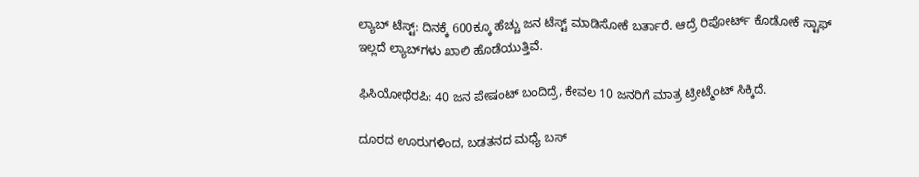ಲ್ಯಾಬ್ ಟೆಸ್ಟ್: ದಿನಕ್ಕೆ 600ಕ್ಕೂ ಹೆಚ್ಚು ಜನ ಟೆಸ್ಟ್ ಮಾಡಿಸೋಕೆ ಬರ್ತಾರೆ. ಆದ್ರೆ ರಿಪೋರ್ಟ್ ಕೊಡೋಕೆ ಸ್ಟಾಫ್ ಇಲ್ಲದೆ ಲ್ಯಾಬ್‌ಗಳು ಖಾಲಿ ಹೊಡೆಯುತ್ತಿವೆ.

ಫಿಸಿಯೋಥೆರಪಿ: 40 ಜನ ಪೇಷಂಟ್ ಬಂದಿದ್ರೆ, ಕೇವಲ 10 ಜನರಿಗೆ ಮಾತ್ರ ಟ್ರೀಟ್ಮೆಂಟ್ ಸಿಕ್ಕಿದೆ.

ದೂರದ ಊರುಗಳಿಂದ, ಬಡತನದ ಮಧ್ಯೆ ಬಸ್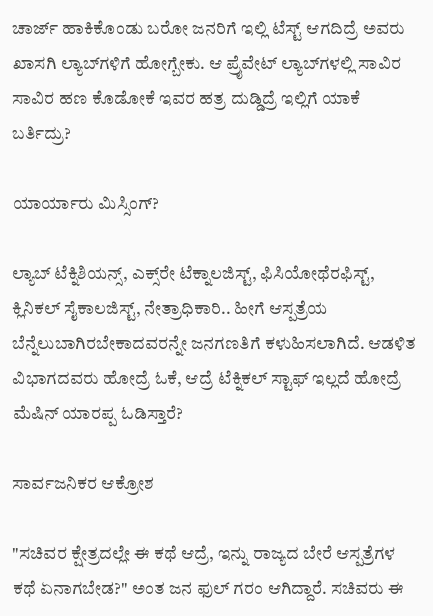ಚಾರ್ಜ್ ಹಾಕಿಕೊಂಡು ಬರೋ ಜನರಿಗೆ ಇಲ್ಲಿ ಟೆಸ್ಟ್ ಆಗದಿದ್ರೆ ಅವರು ಖಾಸಗಿ ಲ್ಯಾಬ್‌ಗಳಿಗೆ ಹೋಗ್ಬೇಕು. ಆ ಪ್ರೈವೇಟ್ ಲ್ಯಾಬ್‌ಗಳಲ್ಲಿ ಸಾವಿರ ಸಾವಿರ ಹಣ ಕೊಡೋಕೆ ಇವರ ಹತ್ರ ದುಡ್ಡಿದ್ರೆ ಇಲ್ಲಿಗೆ ಯಾಕೆ ಬರ್ತಿದ್ರು?

ಯಾರ್ಯಾರು ಮಿಸ್ಸಿಂಗ್?

ಲ್ಯಾಬ್ ಟೆಕ್ನಿಶಿಯನ್ಸ್, ಎಕ್ಸ್‌ರೇ ಟೆಕ್ನಾಲಜಿಸ್ಟ್, ಫಿಸಿಯೋಥೆರಫಿಸ್ಟ್, ಕ್ಲಿನಿಕಲ್ ಸೈಕಾಲಜಿಸ್ಟ್, ನೇತ್ರಾಧಿಕಾರಿ.. ಹೀಗೆ ಆಸ್ಪತ್ರೆಯ ಬೆನ್ನೆಲುಬಾಗಿರಬೇಕಾದವರನ್ನೇ ಜನಗಣತಿಗೆ ಕಳುಹಿಸಲಾಗಿದೆ. ಆಡಳಿತ ವಿಭಾಗದವರು ಹೋದ್ರೆ ಓಕೆ, ಆದ್ರೆ ಟೆಕ್ನಿಕಲ್ ಸ್ಟಾಫ್ ಇಲ್ಲದೆ ಹೋದ್ರೆ ಮೆಷಿನ್ ಯಾರಪ್ಪ ಓಡಿಸ್ತಾರೆ?

ಸಾರ್ವಜನಿಕರ ಆಕ್ರೋಶ

"ಸಚಿವರ ಕ್ಷೇತ್ರದಲ್ಲೇ ಈ ಕಥೆ ಆದ್ರೆ, ಇನ್ನು ರಾಜ್ಯದ ಬೇರೆ ಆಸ್ಪತ್ರೆಗಳ ಕಥೆ ಏನಾಗಬೇಡ?" ಅಂತ ಜನ ಫುಲ್ ಗರಂ ಆಗಿದ್ದಾರೆ. ಸಚಿವರು ಈ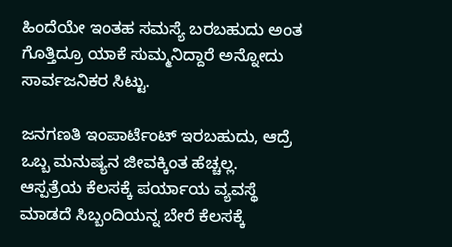ಹಿಂದೆಯೇ ಇಂತಹ ಸಮಸ್ಯೆ ಬರಬಹುದು ಅಂತ ಗೊತ್ತಿದ್ರೂ ಯಾಕೆ ಸುಮ್ಮನಿದ್ದಾರೆ ಅನ್ನೋದು ಸಾರ್ವಜನಿಕರ ಸಿಟ್ಟು.

ಜನಗಣತಿ ಇಂಪಾರ್ಟೆಂಟ್ ಇರಬಹುದು, ಆದ್ರೆ ಒಬ್ಬ ಮನುಷ್ಯನ ಜೀವಕ್ಕಿಂತ ಹೆಚ್ಚಲ್ಲ. ಆಸ್ಪತ್ರೆಯ ಕೆಲಸಕ್ಕೆ ಪರ್ಯಾಯ ವ್ಯವಸ್ಥೆ ಮಾಡದೆ ಸಿಬ್ಬಂದಿಯನ್ನ ಬೇರೆ ಕೆಲಸಕ್ಕೆ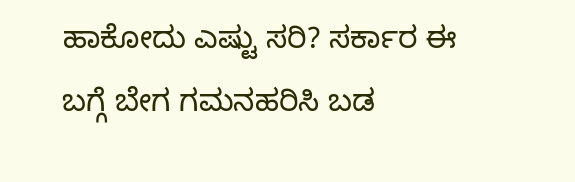ಹಾಕೋದು ಎಷ್ಟು ಸರಿ? ಸರ್ಕಾರ ಈ ಬಗ್ಗೆ ಬೇಗ ಗಮನಹರಿಸಿ ಬಡ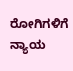ರೋಗಿಗಳಿಗೆ ನ್ಯಾಯ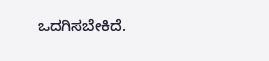ಒದಗಿಸಬೇಕಿದೆ.